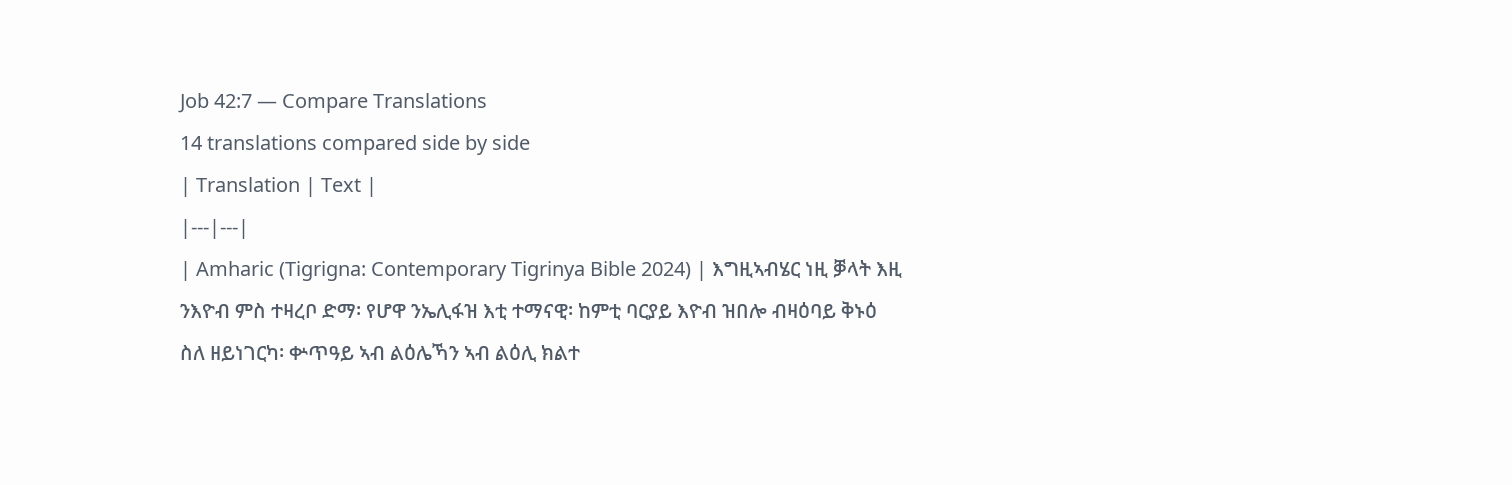Job 42:7 — Compare Translations
14 translations compared side by side
| Translation | Text |
|---|---|
| Amharic (Tigrigna: Contemporary Tigrinya Bible 2024) | እግዚኣብሄር ነዚ ቓላት እዚ ንእዮብ ምስ ተዛረቦ ድማ፡ የሆዋ ንኤሊፋዝ እቲ ተማናዊ፡ ከምቲ ባርያይ እዮብ ዝበሎ ብዛዕባይ ቅኑዕ ስለ ዘይነገርካ፡ ቍጥዓይ ኣብ ልዕሌኻን ኣብ ልዕሊ ክልተ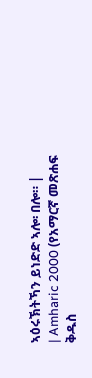ኣዕሩኽትኻን ይነድድ ኣሎ፡ በሎ። |
| Amharic 2000 (የአማርኛ መጽሐፍ ቅዱስ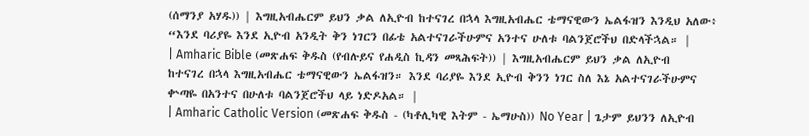(ሰማንያ አሃዱ)) | እግዚአብሔርም ይህን ቃል ለኢዮብ ከተናገረ በኋላ እግዚአብሔር ቴማናዊውን ኤልፋዝን እንዲህ አለው፥ “እንደ ባሪያዬ እንደ ኢዮብ አንዲት ቅን ነገርን በፊቴ አልተናገራችሁምና አንተና ሁለቱ ባልንጀሮችህ በድላችኋል። |
| Amharic Bible (መጽሐፍ ቅዱስ (የብሉይና የሐዲስ ኪዳን መጻሕፍት)) | እግዚአብሔርም ይህን ቃል ለኢዮብ ከተናገረ በኋላ እግዚአብሔር ቴማናዊውን ኤልፋዝን። እንደ ባሪያዬ እንደ ኢዮብ ቅንን ነገር ስለ እኔ አልተናገራችሁምና ቍጣዬ በአንተና በሁለቱ ባልንጀሮችህ ላይ ነድዶአል። |
| Amharic Catholic Version (መጽሐፍ ቅዱስ - (ካቶሊካዊ እትም - ኤማሁስ)) No Year | ጌታም ይህንን ለኢዮብ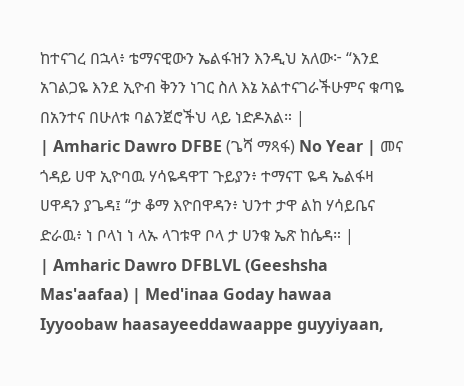ከተናገረ በኋላ፥ ቴማናዊውን ኤልፋዝን እንዲህ አለው፦ “እንደ አገልጋዬ እንደ ኢዮብ ቅንን ነገር ስለ እኔ አልተናገራችሁምና ቁጣዬ በአንተና በሁለቱ ባልንጀሮችህ ላይ ነድዶአል። |
| Amharic Dawro DFBE (ጌሻ ማጻፋ) No Year | መና ጎዳይ ሀዋ ኢዮባዉ ሃሳዬዳዋፐ ጉይያን፥ ተማናፐ ዬዳ ኤልፋዛ ሀዋዳን ያጌዳ፤ “ታ ቆማ እዮበዋዳን፥ ህንተ ታዋ ልከ ሃሳይቤና ድራዉ፥ ነ ቦላነ ነ ላኡ ላገቱዋ ቦላ ታ ሀንቁ ኤጽ ከሴዳ። |
| Amharic Dawro DFBLVL (Geeshsha Mas'aafaa) | Med'inaa Goday hawaa Iyyoobaw haasayeeddawaappe guyyiyaan,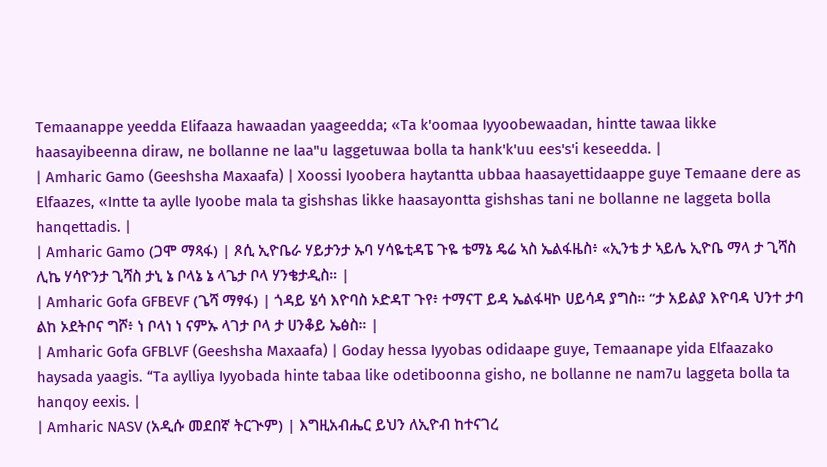Temaanappe yeedda Elifaaza hawaadan yaageedda; «Ta k'oomaa Iyyoobewaadan, hintte tawaa likke haasayibeenna diraw, ne bollanne ne laa"u laggetuwaa bolla ta hank'k'uu ees's'i keseedda. |
| Amharic Gamo (Geeshsha Maxaafa) | Xoossi Iyoobera haytantta ubbaa haasayettidaappe guye Temaane dere as Elfaazes, «Intte ta aylle Iyoobe mala ta gishshas likke haasayontta gishshas tani ne bollanne ne laggeta bolla hanqettadis. |
| Amharic Gamo (ጋሞ ማጻፋ) | ጾሲ ኢዮቤራ ሃይታንታ ኡባ ሃሳዬቲዳፔ ጉዬ ቴማኔ ዴሬ ኣስ ኤልፋዜስ፥ «ኢንቴ ታ ኣይሌ ኢዮቤ ማላ ታ ጊሻስ ሊኬ ሃሳዮንታ ጊሻስ ታኒ ኔ ቦላኔ ኔ ላጌታ ቦላ ሃንቄታዲስ። |
| Amharic Gofa GFBEVF (ጌሻ ማፃፋ) | ጎዳይ ሄሳ እዮባስ ኦድዳፐ ጉየ፥ ተማናፐ ይዳ ኤልፋዛኮ ሀይሳዳ ያግስ። “ታ አይልያ እዮባዳ ህንተ ታባ ልከ ኦደትቦና ግሾ፥ ነ ቦላነ ነ ናምኡ ላገታ ቦላ ታ ሀንቆይ ኤፅስ። |
| Amharic Gofa GFBLVF (Geeshsha Maxaafa) | Goday hessa Iyyobas odidaape guye, Temaanape yida Elfaazako haysada yaagis. “Ta aylliya Iyyobada hinte tabaa like odetiboonna gisho, ne bollanne ne nam7u laggeta bolla ta hanqoy eexis. |
| Amharic NASV (አዲሱ መደበኛ ትርጒም) | እግዚአብሔር ይህን ለኢዮብ ከተናገረ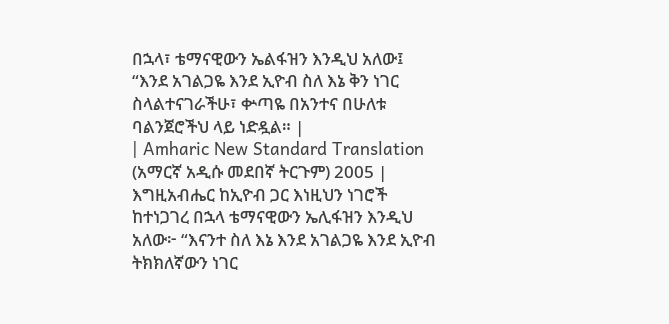በኋላ፣ ቴማናዊውን ኤልፋዝን እንዲህ አለው፤ “እንደ አገልጋዬ እንደ ኢዮብ ስለ እኔ ቅን ነገር ስላልተናገራችሁ፣ ቍጣዬ በአንተና በሁለቱ ባልንጀሮችህ ላይ ነድዷል። |
| Amharic New Standard Translation (አማርኛ አዲሱ መደበኛ ትርጉም) 2005 | እግዚአብሔር ከኢዮብ ጋር እነዚህን ነገሮች ከተነጋገረ በኋላ ቴማናዊውን ኤሊፋዝን እንዲህ አለው፦ “እናንተ ስለ እኔ እንደ አገልጋዬ እንደ ኢዮብ ትክክለኛውን ነገር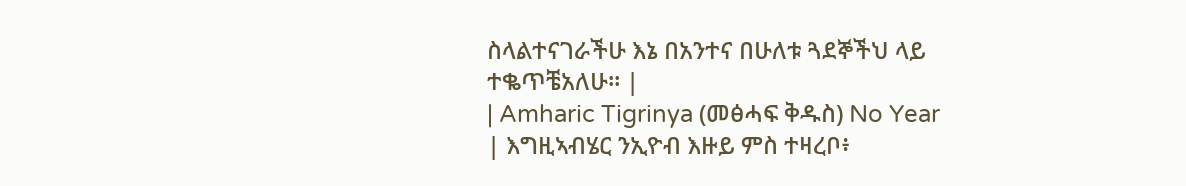ስላልተናገራችሁ እኔ በአንተና በሁለቱ ጓደኞችህ ላይ ተቈጥቼአለሁ። |
| Amharic Tigrinya (መፅሓፍ ቅዱስ) No Year | እግዚኣብሄር ንኢዮብ እዙይ ምስ ተዛረቦ፥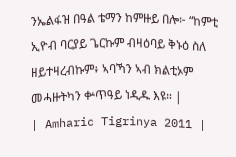ንኤልፋዝ በዓል ቴማን ከምዙይ በሎ፦ “ከምቲ ኢዮብ ባርያይ ጌርኩም ብዛዕባይ ቅኑዕ ስለ ዘይተዛረብኩም፥ ኣባኻን ኣብ ክልቲኦም መሓዙትካን ቍጥዓይ ነዲዱ እዩ። |
| Amharic Tigrinya 2011 |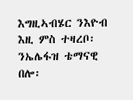እግዚኣብሄር ንእዮብ እዚ ምስ ተዛረቦ፡ ንኤሌፋዝ ቴማናዊ በሎ፡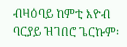ብዛዕባይ ከምቲ እዮብ ባርያይ ዝገበሮ ጌርኩም፡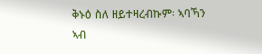ቅኑዕ ስለ ዘይተዛረብኩም፡ ኣባኻን ኣብ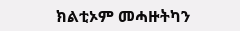ክልቲኦም መሓዙትካን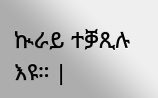ኲራይ ተቓጺሉ እዩ። |